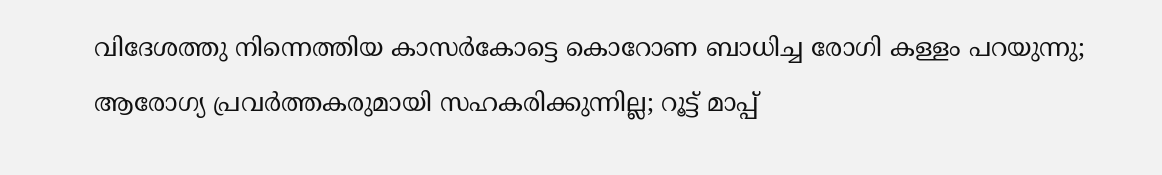വിദേശത്തു നിന്നെത്തിയ കാസര്‍കോട്ടെ കൊറോണ ബാധിച്ച രോഗി കള്ളം പറയുന്നു; ആരോഗ്യ പ്രവര്‍ത്തകരുമായി സഹകരിക്കുന്നില്ല; റൂട്ട് മാപ്പ്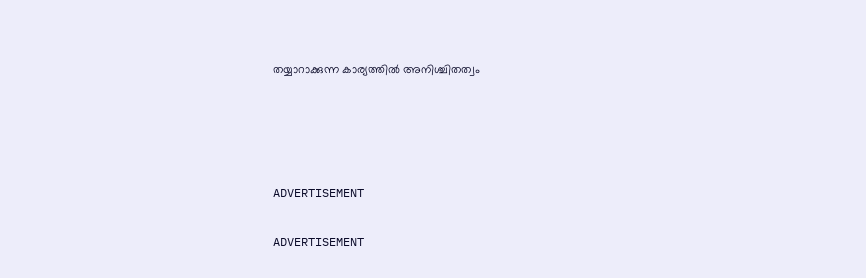തയ്യാറാക്കുന്ന കാര്യത്തില്‍ അനിശ്ചിതത്വം




ADVERTISEMENT

ADVERTISEMENT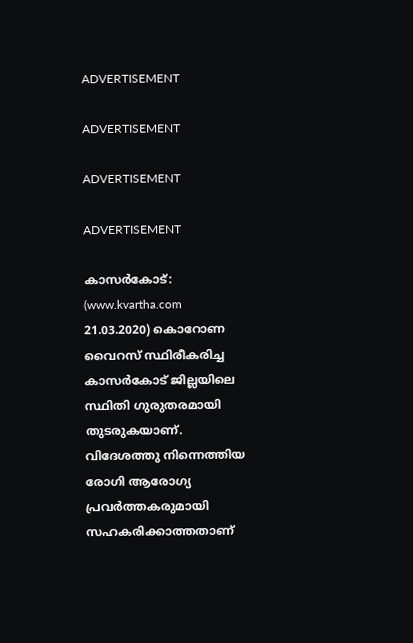ADVERTISEMENT

ADVERTISEMENT

ADVERTISEMENT

ADVERTISEMENT

കാസര്‍കോട്: (www.kvartha.com 21.03.2020) കൊറോണ വൈറസ് സ്ഥിരീകരിച്ച കാസര്‍കോട് ജില്ലയിലെ സ്ഥിതി ഗുരുതരമായി തുടരുകയാണ്. വിദേശത്തു നിന്നെത്തിയ രോഗി ആരോഗ്യ പ്രവര്‍ത്തകരുമായി സഹകരിക്കാത്തതാണ്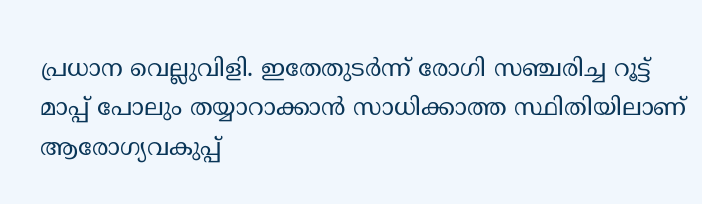പ്രധാന വെല്ലുവിളി. ഇതേതുടര്‍ന്ന് രോഗി സഞ്ചരിച്ച റൂട്ട് മാപ്പ് പോലും തയ്യാറാക്കാന്‍ സാധിക്കാത്ത സ്ഥിതിയിലാണ് ആരോഗ്യവകുപ്പ്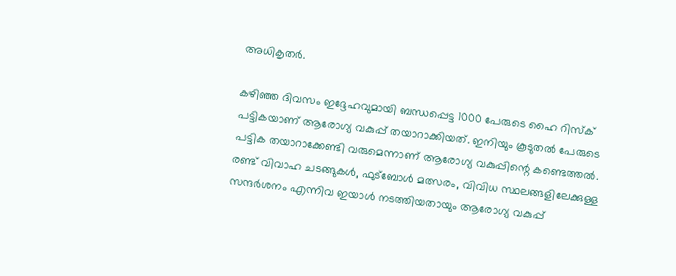അധികൃതര്‍.

കഴിഞ്ഞ ദിവസം ഇദ്ദേഹവുമായി ബന്ധപ്പെട്ട 1000 പേരുടെ ഹൈ റിസ്‌ക് പട്ടികയാണ് ആരോഗ്യ വകുപ്പ് തയാറാക്കിയത്. ഇനിയും കൂടുതല്‍ പേരുടെ പട്ടിക തയാറാക്കേണ്ടി വരുമെന്നാണ് ആരോഗ്യ വകുപ്പിന്റെ കണ്ടെത്തല്‍. രണ്ട് വിവാഹ ചടങ്ങുകള്‍, ഫുട്‌ബോള്‍ മത്സരം, വിവിധ സ്ഥലങ്ങളിലേക്കുള്ള സന്ദര്‍ശനം എന്നിവ ഇയാള്‍ നടത്തിയതായും ആരോഗ്യ വകുപ്പ്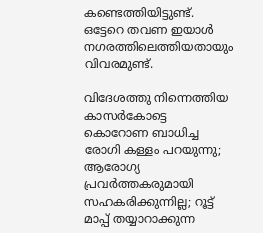കണ്ടെത്തിയിട്ടുണ്ട്. ഒട്ടേറെ തവണ ഇയാള്‍ നഗരത്തിലെത്തിയതായും വിവരമുണ്ട്.

വിദേശത്തു നിന്നെത്തിയ കാസര്‍കോട്ടെ കൊറോണ ബാധിച്ച രോഗി കള്ളം പറയുന്നു; ആരോഗ്യ പ്രവര്‍ത്തകരുമായി സഹകരിക്കുന്നില്ല; റൂട്ട് മാപ്പ് തയ്യാറാക്കുന്ന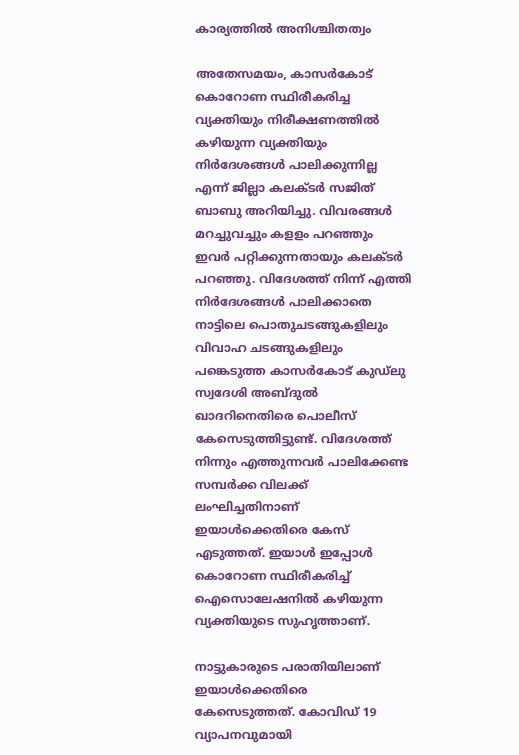കാര്യത്തില്‍ അനിശ്ചിതത്വം

അതേസമയം, കാസര്‍കോട് കൊറോണ സ്ഥിരീകരിച്ച വ്യക്തിയും നിരീക്ഷണത്തില്‍ കഴിയുന്ന വ്യക്തിയും നിര്‍ദേശങ്ങള്‍ പാലിക്കുന്നില്ല എന്ന് ജില്ലാ കലക്ടര്‍ സജിത് ബാബു അറിയിച്ചു. വിവരങ്ങള്‍ മറച്ചുവച്ചും കളളം പറഞ്ഞും ഇവര്‍ പറ്റിക്കുന്നതായും കലക്ടര്‍ പറഞ്ഞു. വിദേശത്ത് നിന്ന് എത്തി നിര്‍ദേശങ്ങള്‍ പാലിക്കാതെ നാട്ടിലെ പൊതുചടങ്ങുകളിലും വിവാഹ ചടങ്ങുകളിലും പങ്കെടുത്ത കാസര്‍കോട് കുഡ്‌ലു സ്വദേശി അബ്ദുല്‍ ഖാദറിനെതിരെ പൊലീസ് കേസെടുത്തിട്ടുണ്ട്. വിദേശത്ത് നിന്നും എത്തുന്നവര്‍ പാലിക്കേണ്ട സമ്പര്‍ക്ക വിലക്ക് ലംഘിച്ചതിനാണ് ഇയാള്‍ക്കെതിരെ കേസ് എടുത്തത്. ഇയാള്‍ ഇപ്പോള്‍ കൊറോണ സ്ഥിരീകരിച്ച് ഐസൊലേഷനില്‍ കഴിയുന്ന വ്യക്തിയുടെ സുഹൃത്താണ്.

നാട്ടുകാരുടെ പരാതിയിലാണ് ഇയാള്‍ക്കെതിരെ കേസെടുത്തത്. കോവിഡ് 19 വ്യാപനവുമായി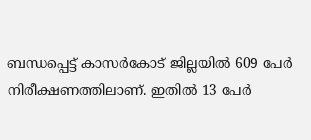ബന്ധപ്പെട്ട് കാസര്‍കോട് ജില്ലയില്‍ 609 പേര്‍ നിരീക്ഷണത്തിലാണ്. ഇതില്‍ 13 പേര്‍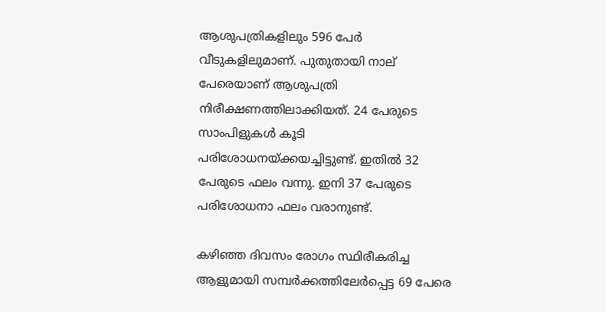ആശുപത്രികളിലും 596 പേര്‍ വീടുകളിലുമാണ്. പുതുതായി നാല് പേരെയാണ് ആശുപത്രി നിരീക്ഷണത്തിലാക്കിയത്. 24 പേരുടെ സാംപിളുകള്‍ കൂടി പരിശോധനയ്ക്കയച്ചിട്ടുണ്ട്. ഇതില്‍ 32 പേരുടെ ഫലം വന്നു. ഇനി 37 പേരുടെ പരിശോധനാ ഫലം വരാനുണ്ട്.

കഴിഞ്ഞ ദിവസം രോഗം സ്ഥിരീകരിച്ച ആളുമായി സമ്പര്‍ക്കത്തിലേര്‍പ്പെട്ട 69 പേരെ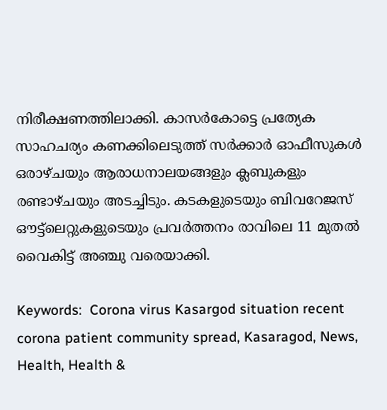നിരീക്ഷണത്തിലാക്കി. കാസര്‍കോട്ടെ പ്രത്യേക സാഹചര്യം കണക്കിലെടുത്ത് സര്‍ക്കാര്‍ ഓഫീസുകള്‍ ഒരാഴ്ചയും ആരാധനാലയങ്ങളും ക്ലബുകളും രണ്ടാഴ്ചയും അടച്ചിടും. കടകളുടെയും ബിവറേജസ് ഔട്ട്‌ലെറ്റുകളുടെയും പ്രവര്‍ത്തനം രാവിലെ 11 മുതല്‍ വൈകിട്ട് അഞ്ചു വരെയാക്കി.

Keywords:  Corona virus Kasargod situation recent corona patient community spread, Kasaragod, News, Health, Health &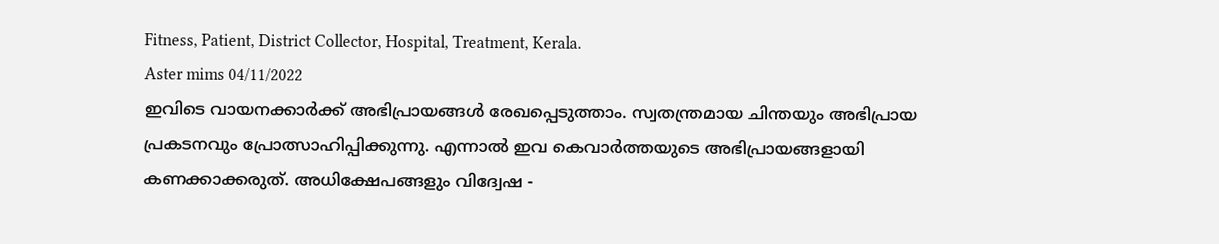Fitness, Patient, District Collector, Hospital, Treatment, Kerala.
Aster mims 04/11/2022
ഇവിടെ വായനക്കാർക്ക് അഭിപ്രായങ്ങൾ രേഖപ്പെടുത്താം. സ്വതന്ത്രമായ ചിന്തയും അഭിപ്രായ പ്രകടനവും പ്രോത്സാഹിപ്പിക്കുന്നു. എന്നാൽ ഇവ കെവാർത്തയുടെ അഭിപ്രായങ്ങളായി കണക്കാക്കരുത്. അധിക്ഷേപങ്ങളും വിദ്വേഷ -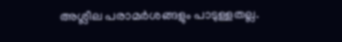അശ്ലീല പരാമർശങ്ങളും പാടുള്ളതല്ല.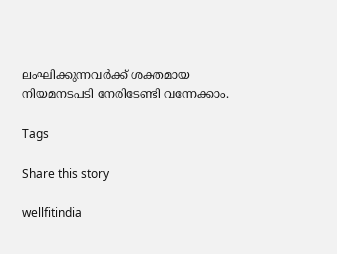ലംഘിക്കുന്നവർക്ക് ശക്തമായ നിയമനടപടി നേരിടേണ്ടി വന്നേക്കാം.

Tags

Share this story

wellfitindia